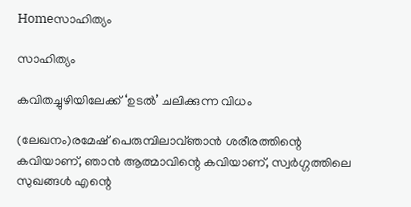Homeസാഹിത്യം

സാഹിത്യം

കവിതച്ചുഴിയിലേക്ക് ‘ഉടൽ’ ചലിക്കുന്ന വിധം

(ലേഖനം)രമേഷ് പെരുമ്പിലാവ്ഞാൻ ശരീരത്തിന്റെ കവിയാണ്, ഞാൻ ആത്മാവിന്റെ കവിയാണ്, സ്വർഗ്ഗത്തിലെ സുഖങ്ങൾ എന്റെ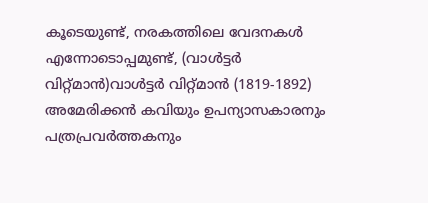കൂടെയുണ്ട്, നരകത്തിലെ വേദനകൾ എന്നോടൊപ്പമുണ്ട്, (വാൾട്ടർ വിറ്റ്മാൻ)വാൾട്ടർ വിറ്റ്മാൻ (1819-1892) അമേരിക്കൻ കവിയും ഉപന്യാസകാരനും പത്രപ്രവർത്തകനും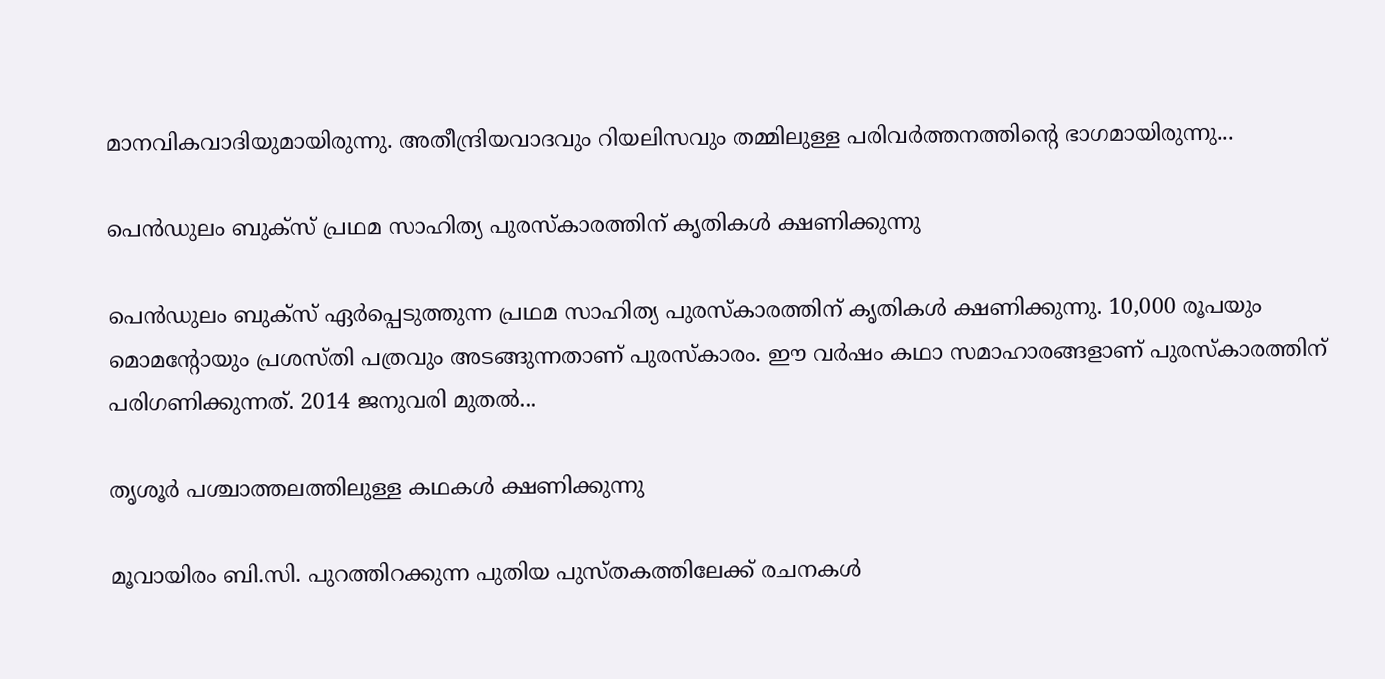മാനവികവാദിയുമായിരുന്നു. അതീന്ദ്രിയവാദവും റിയലിസവും തമ്മിലുള്ള പരിവർത്തനത്തിന്റെ ഭാഗമായിരുന്നു...

പെന്‍ഡുലം ബുക്സ് പ്രഥമ സാഹിത്യ പുരസ്കാരത്തിന് കൃതികള്‍ ക്ഷണിക്കുന്നു

പെന്‍ഡുലം ബുക്സ് ഏര്‍പ്പെടുത്തുന്ന പ്രഥമ സാഹിത്യ പുരസ്കാരത്തിന് കൃതികള്‍ ക്ഷണിക്കുന്നു. 10,000 രൂപയും മൊമന്റോയും പ്രശസ്തി പത്രവും അടങ്ങുന്നതാണ് പുരസ്‌കാരം. ഈ വര്‍ഷം കഥാ സമാഹാരങ്ങളാണ് പുരസ്കാരത്തിന് പരിഗണിക്കുന്നത്. 2014 ജനുവരി മുതല്‍...

തൃശൂര്‍ പശ്ചാത്തലത്തിലുള്ള കഥകള്‍ ക്ഷണിക്കുന്നു

മൂവായിരം ബി.സി. പുറത്തിറക്കുന്ന പുതിയ പുസ്തകത്തിലേക്ക് രചനകൾ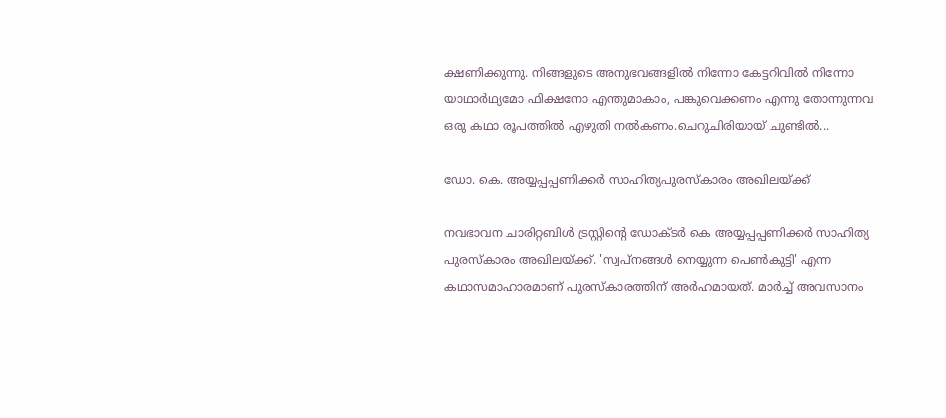ക്ഷണിക്കുന്നു. നിങ്ങളുടെ അനുഭവങ്ങളിൽ നിന്നോ കേട്ടറിവിൽ നിന്നോ യാഥാർഥ്യമോ ഫിക്ഷനോ എന്തുമാകാം, പങ്കുവെക്കണം എന്നു തോന്നുന്നവ ഒരു കഥാ രൂപത്തിൽ എഴുതി നൽകണം.ചെറുചിരിയായ് ചുണ്ടിൽ...

ഡോ. കെ. അയ്യപ്പപ്പണിക്കര്‍ സാഹിത്യപുരസ്‌കാരം അഖിലയ്ക്ക്

നവഭാവന ചാരിറ്റബിള്‍ ട്രസ്റ്റിന്റെ ഡോക്ടര്‍ കെ അയ്യപ്പപ്പണിക്കര്‍ സാഹിത്യ പുരസ്‌കാരം അഖിലയ്ക്ക്. 'സ്വപ്‌നങ്ങള്‍ നെയ്യുന്ന പെണ്‍കുട്ടി' എന്ന കഥാസമാഹാരമാണ് പുരസ്‌കാരത്തിന് അര്‍ഹമായത്. മാര്‍ച്ച് അവസാനം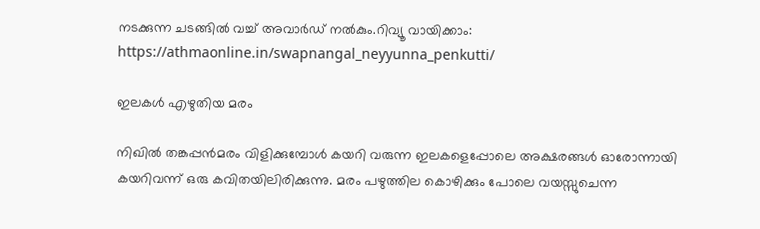നടക്കുന്ന ചടങ്ങില്‍ വച്ച് അവാര്‍ഡ് നല്‍കും.റിവ്യൂ വായിക്കാം: https://athmaonline.in/swapnangal_neyyunna_penkutti/

ഇലകൾ എഴുതിയ മരം

നിഖിൽ തങ്കപ്പൻമരം വിളിക്കുമ്പോൾ കയറി വരുന്ന ഇലകളെപ്പോലെ അക്ഷരങ്ങൾ ഓരോന്നായി കയറിവന്ന് ഒരു കവിതയിലിരിക്കുന്നു. മരം പഴുത്തില കൊഴിക്കും പോലെ വയസ്സുചെന്ന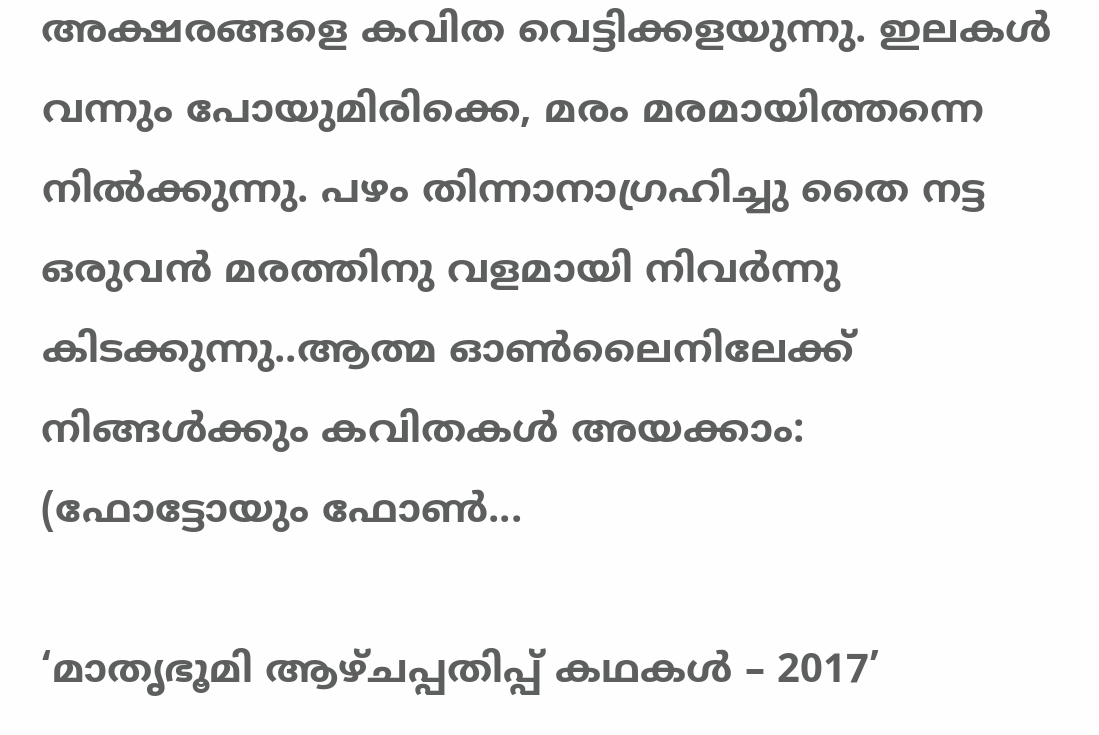അക്ഷരങ്ങളെ കവിത വെട്ടിക്കളയുന്നു. ഇലകൾ വന്നും പോയുമിരിക്കെ, മരം മരമായിത്തന്നെ നിൽക്കുന്നു. പഴം തിന്നാനാഗ്രഹിച്ചു തൈ നട്ട ഒരുവൻ മരത്തിനു വളമായി നിവർന്നു കിടക്കുന്നു..ആത്മ ഓൺലൈനിലേക്ക് നിങ്ങൾക്കും കവിതകൾ അയക്കാം: (ഫോട്ടോയും ഫോണ്‍...

‘മാതൃഭൂമി ആഴ്ചപ്പതിപ്പ് കഥകള്‍ – 2017’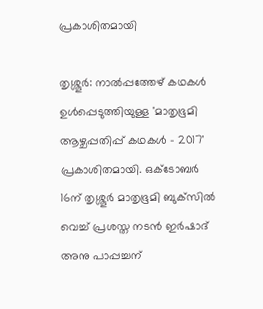പ്രകാശിതമായി

തൃശ്ശൂര്‍: നാല്‍പ്പത്തേഴ് കഥകള്‍ ഉള്‍പ്പെടുത്തിയുള്ള 'മാതൃഭൂമി ആഴ്ചപ്പതിപ്പ് കഥകള്‍ - 2017' പ്രകാശിതമായി. ഒക്ടോബര്‍ 16ന് തൃശ്ശൂര്‍ മാതൃഭൂമി ബുക്‌സില്‍ വെച്ച് പ്രശസ്ത നടന്‍ ഇര്‍ഷാദ് അനു പാപ്പച്ചന്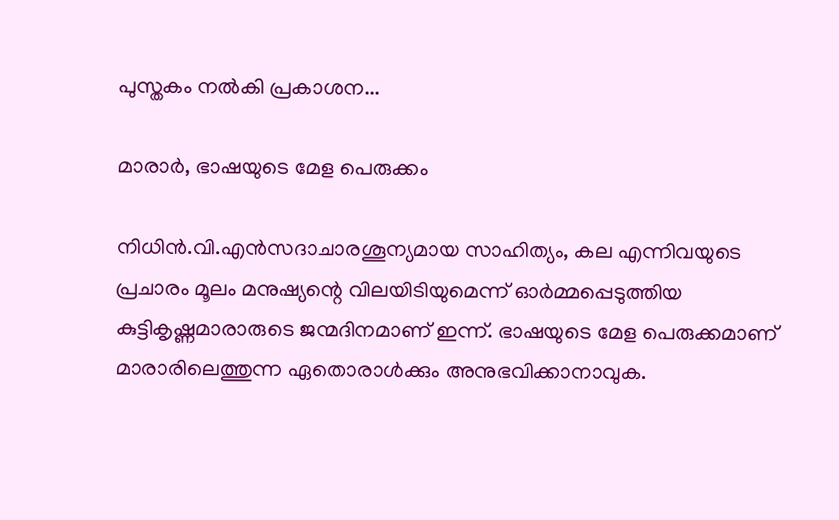പുസ്തകം നല്‍കി പ്രകാശന...

മാരാർ, ഭാഷയുടെ മേള പെരുക്കം

നിധിൻ.വി.എൻസദാചാരശൂന്യമായ സാഹിത്യം, കല എന്നിവയുടെ  പ്രചാരം മൂലം മനുഷ്യന്റെ വിലയിടിയുമെന്ന് ഓർമ്മപ്പെടുത്തിയ കുട്ടികൃഷ്ണമാരാരുടെ ജന്മദിനമാണ് ഇന്ന്. ഭാഷയുടെ മേള പെരുക്കമാണ് മാരാരിലെത്തുന്ന ഏതൊരാൾക്കും അനുഭവിക്കാനാവുക.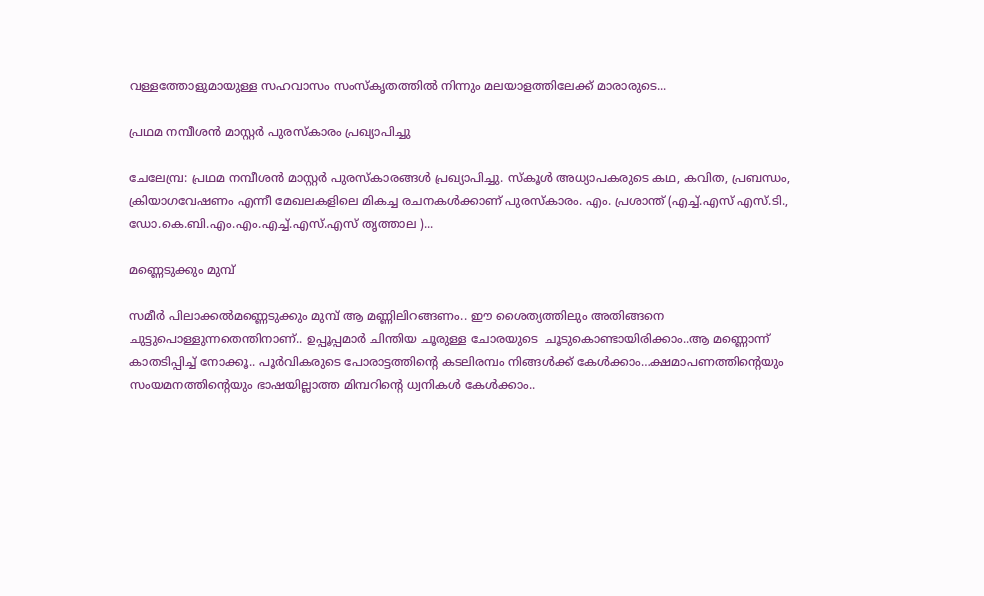വള്ളത്തോളുമായുള്ള സഹവാസം സംസ്കൃതത്തിൽ നിന്നും മലയാളത്തിലേക്ക് മാരാരുടെ...

പ്രഥമ നമ്പീശൻ മാസ്റ്റർ പുരസ്കാരം പ്രഖ്യാപിച്ചു

ചേലേമ്പ്ര: പ്രഥമ നമ്പീശൻ മാസ്റ്റർ പുരസ്കാരങ്ങൾ പ്രഖ്യാപിച്ചു. സ്കൂൾ അധ്യാപകരുടെ കഥ, കവിത, പ്രബന്ധം, ക്രിയാഗവേഷണം എന്നീ മേഖലകളിലെ മികച്ച രചനകൾക്കാണ് പുരസ്കാരം. എം. പ്രശാന്ത് (എച്ച്.എസ് എസ്.ടി., ഡോ.കെ.ബി.എം.എം.എച്ച്.എസ്.എസ് തൃത്താല )...

മണ്ണെടുക്കും മുമ്പ്

സമീർ പിലാക്കൽമണ്ണെടുക്കും മുമ്പ് ആ മണ്ണിലിറങ്ങണം.. ഈ ശൈത്യത്തിലും അതിങ്ങനെ ചുട്ടുപൊള്ളുന്നതെന്തിനാണ്.. ഉപ്പൂപ്പമാർ ചിന്തിയ ചൂരുള്ള ചോരയുടെ  ചൂടുകൊണ്ടായിരിക്കാം..ആ മണ്ണൊന്ന്  കാതടിപ്പിച്ച് നോക്കൂ.. പൂർവികരുടെ പോരാട്ടത്തിന്റെ കടലിരമ്പം നിങ്ങൾക്ക് കേൾക്കാം…ക്ഷമാപണത്തിന്റെയും സംയമനത്തിന്റെയും ഭാഷയില്ലാത്ത മിമ്പറിന്റെ ധ്വനികൾ കേൾക്കാം..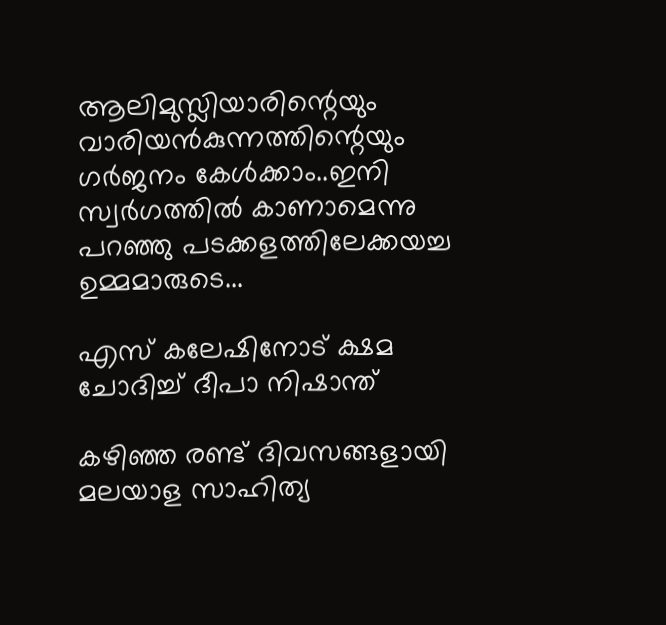ആലിമുസ്ലിയാരിന്റെയും വാരിയൻകുന്നത്തിന്റെയും ഗർജനം കേൾക്കാം..ഇനി സ്വർഗത്തിൽ കാണാമെന്നു പറഞ്ഞു പടക്കളത്തിലേക്കയച്ച ഉമ്മമാരുടെ...

എസ് കലേഷിനോട് ക്ഷമ ചോദിച്ച് ദീപാ നിഷാന്ത്

കഴിഞ്ഞ രണ്ട് ദിവസങ്ങളായി മലയാള സാഹിത്യ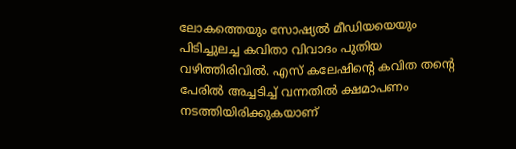ലോകത്തെയും സോഷ്യൽ മീഡിയയെയും പിടിച്ചുലച്ച കവിതാ വിവാദം പുതിയ വഴിത്തിരിവിൽ. എസ് കലേഷിന്റെ കവിത തന്റെ പേരിൽ അച്ചടിച്ച് വന്നതിൽ ക്ഷമാപണം നടത്തിയിരിക്കുകയാണ്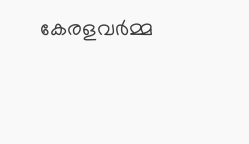കേരളവർമ്മ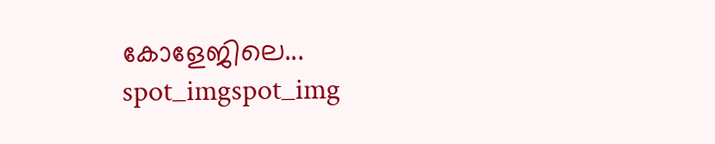കോളേജിലെ...
spot_imgspot_img